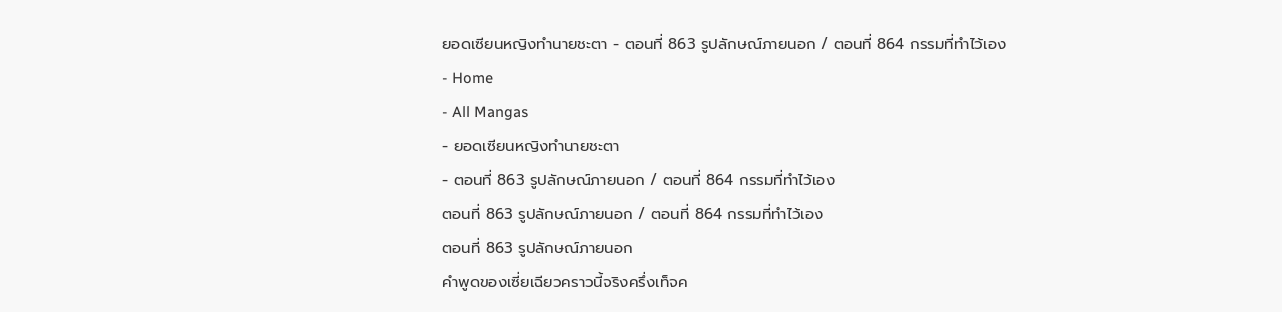ยอดเซียนหญิงทำนายชะตา - ตอนที่ 863 รูปลักษณ์ภายนอก / ตอนที่ 864 กรรมที่ทำไว้เอง
- Home
- All Mangas
- ยอดเซียนหญิงทำนายชะตา
- ตอนที่ 863 รูปลักษณ์ภายนอก / ตอนที่ 864 กรรมที่ทำไว้เอง
ตอนที่ 863 รูปลักษณ์ภายนอก / ตอนที่ 864 กรรมที่ทำไว้เอง
ตอนที่ 863 รูปลักษณ์ภายนอก
คำพูดของเซี่ยเฉียวคราวนี้จริงครึ่งเท็จค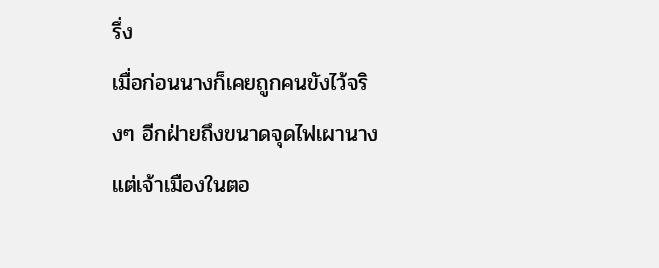รึ่ง
เมื่อก่อนนางก็เคยถูกคนขังไว้จริงๆ อีกฝ่ายถึงขนาดจุดไฟเผานาง แต่เจ้าเมืองในตอ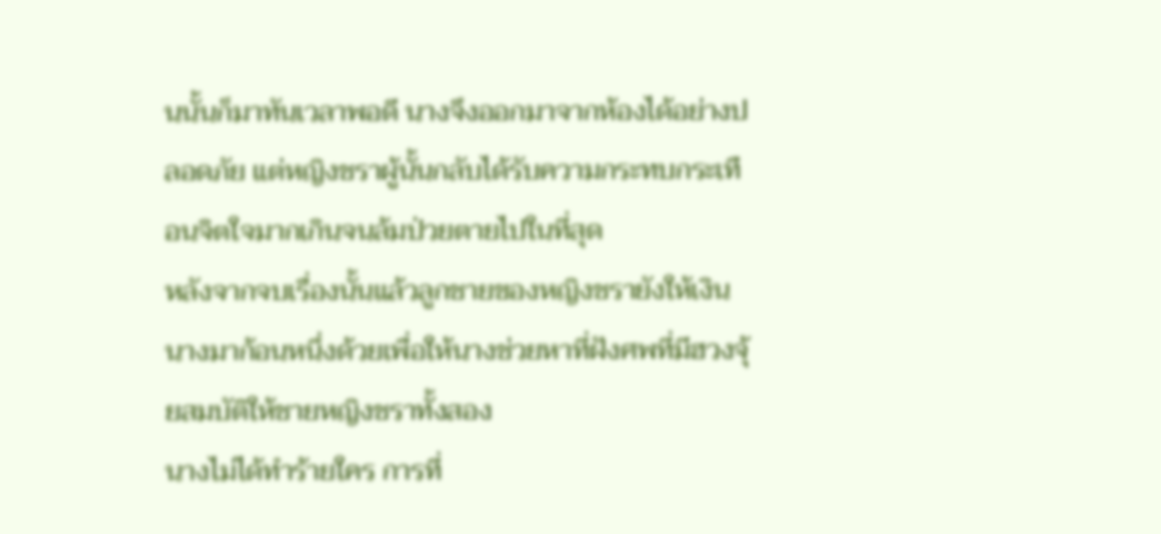นนั้นก็มาทันเวลาพอดี นางจึงออกมาจากห้องได้อย่างปลอดภัย แต่หญิงชราผู้นั้นกลับได้รับความกระทบกระเทือนจิตใจมากเกินจนล้มป่วยตายไปในที่สุด
หลังจากจบเรื่องนั้นแล้วลูกชายของหญิงชรายังให้เงินนางมาก้อนหนึ่งด้วยเพื่อให้นางช่วยหาที่ฝังศพที่มีฮวงจุ้ยสมบัติให้ชายหญิงชราทั้งสอง
นางไม่ได้ทำร้ายใคร การที่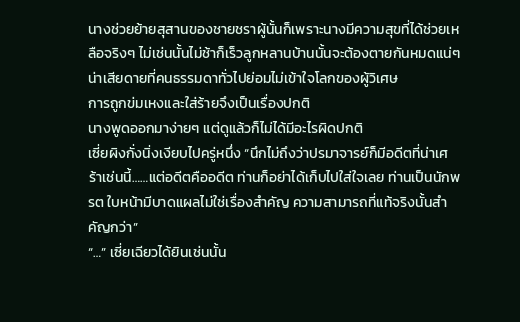นางช่วยย้ายสุสานของชายชราผู้นั้นก็เพราะนางมีความสุขที่ได้ช่วยเหลือจริงๆ ไม่เช่นนั้นไม่ช้าก็เร็วลูกหลานบ้านนั้นจะต้องตายกันหมดแน่ๆ
น่าเสียดายที่คนธรรมดาทั่วไปย่อมไม่เข้าใจโลกของผู้วิเศษ
การถูกข่มเหงและใส่ร้ายจึงเป็นเรื่องปกติ
นางพูดออกมาง่ายๆ แต่ดูแล้วก็ไม่ได้มีอะไรผิดปกติ
เซี่ยผิงกั่งนิ่งเงียบไปครู่หนึ่ง “นึกไม่ถึงว่าปรมาจารย์ก็มีอดีตที่น่าเศร้าเช่นนี้……แต่อดีตคืออดีต ท่านก็อย่าได้เก็บไปใส่ใจเลย ท่านเป็นนักพรต ใบหน้ามีบาดแผลไม่ใช่เรื่องสำคัญ ความสามารถที่แท้จริงนั้นสำคัญกว่า”
“…” เซี่ยเฉียวได้ยินเช่นนั้น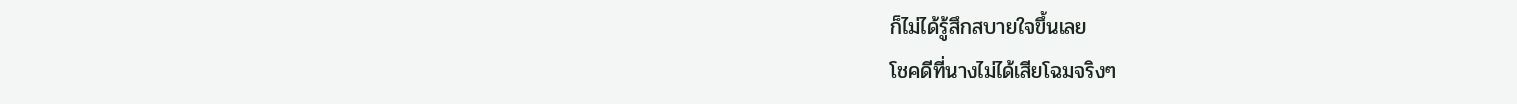ก็ไม่ได้รู้สึกสบายใจขึ้นเลย
โชคดีที่นางไม่ได้เสียโฉมจริงๆ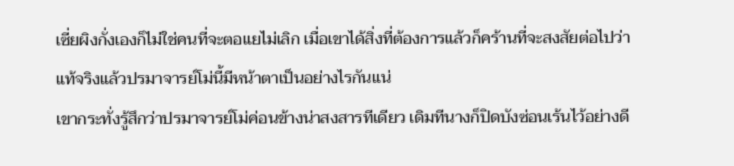เซี่ยผิงกั่งเองก็ไม่ใช่คนที่จะตอแยไม่เลิก เมื่อเขาได้สิ่งที่ต้องการแล้วก็คร้านที่จะสงสัยต่อไปว่าแท้จริงแล้วปรมาจารย์โม่นี้มีหน้าตาเป็นอย่างไรกันแน่
เขากระทั่งรู้สึกว่าปรมาจารย์โม่ค่อนข้างน่าสงสารทีเดียว เดิมทีนางก็ปิดบังซ่อนเร้นไว้อย่างดี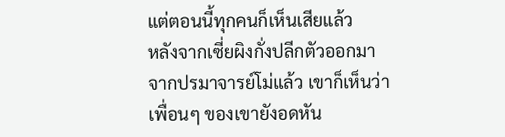แต่ตอนนี้ทุกคนก็เห็นเสียแล้ว
หลังจากเซี่ยผิงกั่งปลีกตัวออกมาจากปรมาจารย์โม่แล้ว เขาก็เห็นว่าเพื่อนๆ ของเขายังอดหัน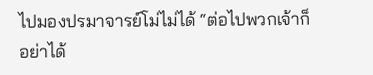ไปมองปรมาจารย์โม่ไม่ได้ “ต่อไปพวกเจ้าก็อย่าได้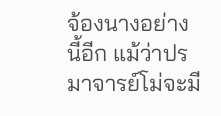จ้องนางอย่างนี้อีก แม้ว่าปรมาจารย์โม่จะมี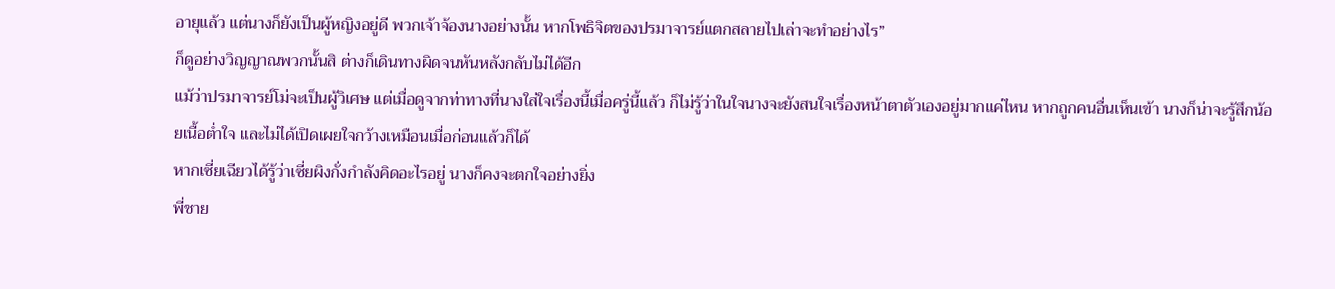อายุแล้ว แต่นางก็ยังเป็นผู้หญิงอยู่ดี พวกเจ้าจ้องนางอย่างนั้น หากโพธิจิตของปรมาจารย์แตกสลายไปเล่าจะทำอย่างไร”
ก็ดูอย่างวิญญาณพวกนั้นสิ ต่างก็เดินทางผิดจนหันหลังกลับไม่ได้อีก
แม้ว่าปรมาจารย์โม่จะเป็นผู้วิเศษ แต่เมื่อดูจากท่าทางที่นางใส่ใจเรื่องนี้เมื่อครู่นี้แล้ว ก็ไม่รู้ว่าในใจนางจะยังสนใจเรื่องหน้าตาตัวเองอยู่มากแค่ไหน หากถูกคนอื่นเห็นเข้า นางก็น่าจะรู้สึกน้อยเนื้อต่ำใจ และไม่ได้เปิดเผยใจกว้างเหมือนเมื่อก่อนแล้วก็ได้
หากเซี่ยเฉียวได้รู้ว่าเซี่ยผิงกั่งกำลังคิดอะไรอยู่ นางก็คงจะตกใจอย่างยิ่ง
พี่ชาย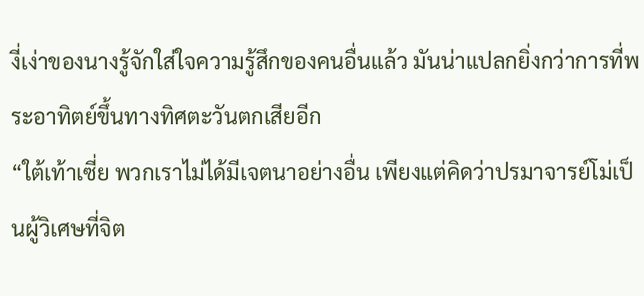งี่เง่าของนางรู้จักใส่ใจความรู้สึกของคนอื่นแล้ว มันน่าแปลกยิ่งกว่าการที่พระอาทิตย์ขึ้นทางทิศตะวันตกเสียอีก
“ใต้เท้าเซี่ย พวกเราไม่ได้มีเจตนาอย่างอื่น เพียงแต่คิดว่าปรมาจารย์โม่เป็นผู้วิเศษที่จิต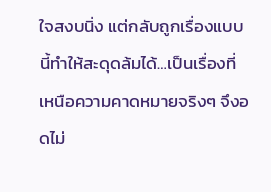ใจสงบนิ่ง แต่กลับถูกเรื่องแบบนี้ทำให้สะดุดล้มได้…เป็นเรื่องที่เหนือความคาดหมายจริงๆ จึงอดไม่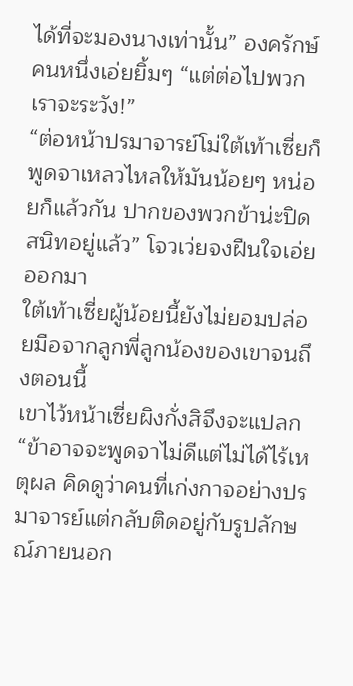ได้ที่จะมองนางเท่านั้น” องครักษ์คนหนึ่งเอ่ยยิ้มๆ “แต่ต่อไปพวกเราจะระวัง!”
“ต่อหน้าปรมาจารย์โม่ใต้เท้าเซี่ยก็พูดจาเหลวไหลให้มันน้อยๆ หน่อยก็แล้วกัน ปากของพวกข้าน่ะปิดสนิทอยู่แล้ว” โจวเว่ยจงฝืนใจเอ่ยออกมา
ใต้เท้าเซี่ยผู้น้อยนี้ยังไม่ยอมปล่อยมือจากลูกพี่ลูกน้องของเขาจนถึงตอนนี้
เขาไว้หน้าเซี่ยผิงกั่งสิจึงจะแปลก
“ข้าอาจจะพูดจาไม่ดีแต่ไม่ได้ไร้เหตุผล คิดดูว่าคนที่เก่งกาจอย่างปรมาจารย์แต่กลับติดอยู่กับรูปลักษณ์ภายนอก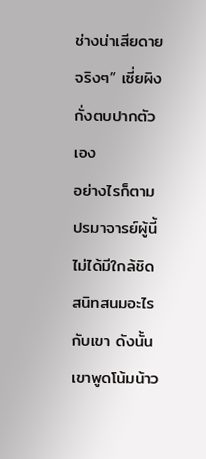ช่างน่าเสียดายจริงๆ” เซี่ยผิงกั่งตบปากตัวเอง
อย่างไรก็ตามปรมาจารย์ผู้นี้ไม่ได้มีใกล้ชิดสนิทสนมอะไรกับเขา ดังนั้นเขาพูดโน้มน้าว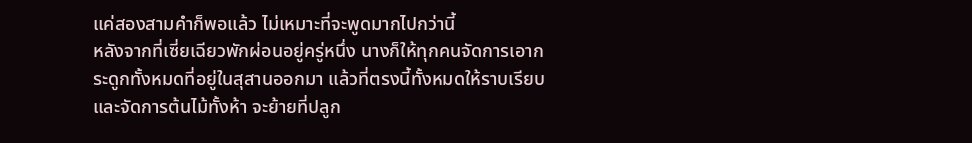แค่สองสามคำก็พอแล้ว ไม่เหมาะที่จะพูดมากไปกว่านี้
หลังจากที่เซี่ยเฉียวพักผ่อนอยู่ครู่หนึ่ง นางก็ให้ทุกคนจัดการเอากระดูกทั้งหมดที่อยู่ในสุสานออกมา แล้วที่ตรงนี้ทั้งหมดให้ราบเรียบ และจัดการต้นไม้ทั้งห้า จะย้ายที่ปลูก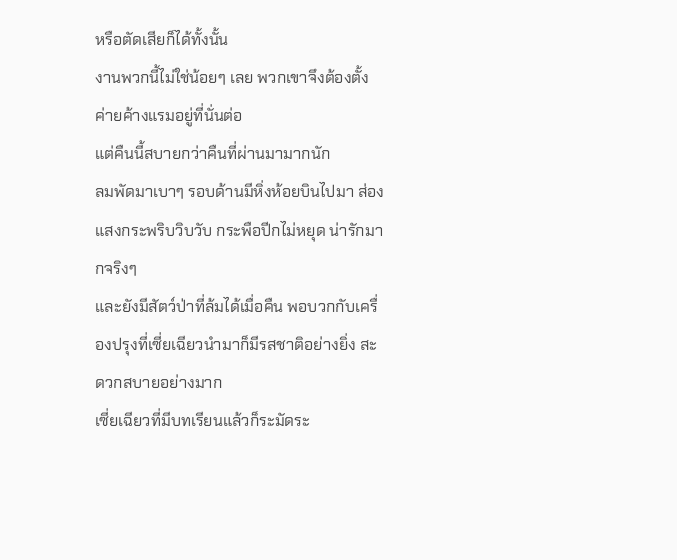หรือตัดเสียก็ได้ทั้งนั้น
งานพวกนี้ไม่ใช่น้อยๆ เลย พวกเขาจึงต้องตั้งค่ายค้างแรมอยู่ที่นั่นต่อ
แต่คืนนี้สบายกว่าคืนที่ผ่านมามากนัก
ลมพัดมาเบาๆ รอบด้านมีหิ่งห้อยบินไปมา ส่องแสงกระพริบวิบวับ กระพือปีกไม่หยุด น่ารักมากจริงๆ
และยังมีสัตว์ป่าที่ล้มได้เมื่อคืน พอบวกกับเครื่องปรุงที่เซี่ยเฉียวนำมาก็มีรสชาติอย่างยิ่ง สะดวกสบายอย่างมาก
เซี่ยเฉียวที่มีบทเรียนแล้วก็ระมัดระ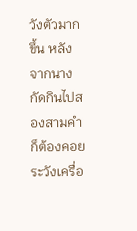วังตัวมากขึ้น หลังจากนางกัดกินไปสองสามคำก็ต้องคอยระวังเครื่อ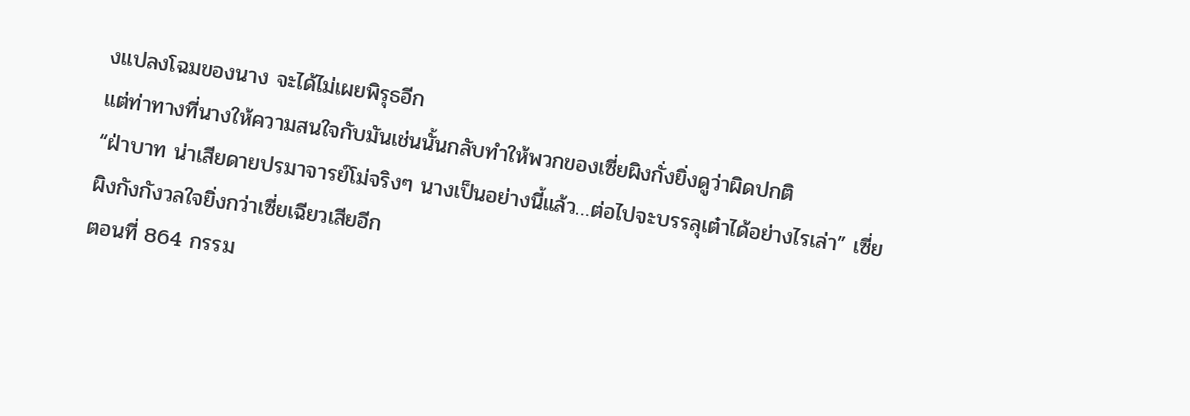งแปลงโฉมของนาง จะได้ไม่เผยพิรุธอีก
แต่ท่าทางที่นางให้ความสนใจกับมันเช่นนั้นกลับทำให้พวกของเซี่ยผิงกั่งยิ่งดูว่าผิดปกติ
“ฝ่าบาท น่าเสียดายปรมาจารย์โม่จริงๆ นางเป็นอย่างนี้แล้ว…ต่อไปจะบรรลุเต๋าได้อย่างไรเล่า” เซี่ยผิงกังกังวลใจยิ่งกว่าเซี่ยเฉียวเสียอีก
ตอนที่ 864 กรรม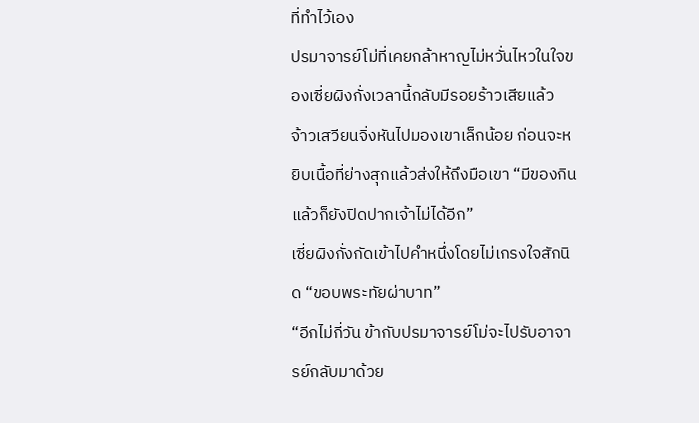ที่ทำไว้เอง
ปรมาจารย์โม่ที่เคยกล้าหาญไม่หวั่นไหวในใจของเซี่ยผิงกั่งเวลานี้กลับมีรอยร้าวเสียแล้ว
จ้าวเสวียนจิ่งหันไปมองเขาเล็กน้อย ก่อนจะหยิบเนื้อที่ย่างสุกแล้วส่งให้ถึงมือเขา “มีของกินแล้วก็ยังปิดปากเจ้าไม่ได้อีก”
เซี่ยผิงกั่งกัดเข้าไปคำหนึ่งโดยไม่เกรงใจสักนิด “ขอบพระทัยผ่าบาท”
“อีกไม่กี่วัน ข้ากับปรมาจารย์โม่จะไปรับอาจารย์กลับมาด้วย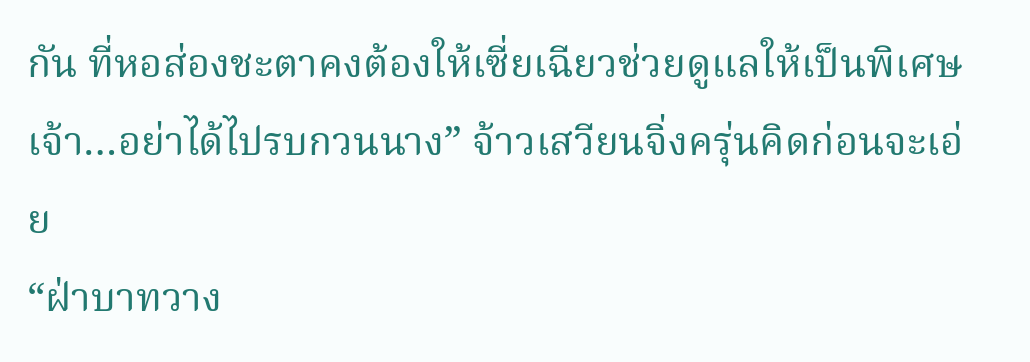กัน ที่หอส่องชะตาคงต้องให้เซี่ยเฉียวช่วยดูแลให้เป็นพิเศษ เจ้า…อย่าได้ไปรบกวนนาง” จ้าวเสวียนจิ่งครุ่นคิดก่อนจะเอ่ย
“ฝ่าบาทวาง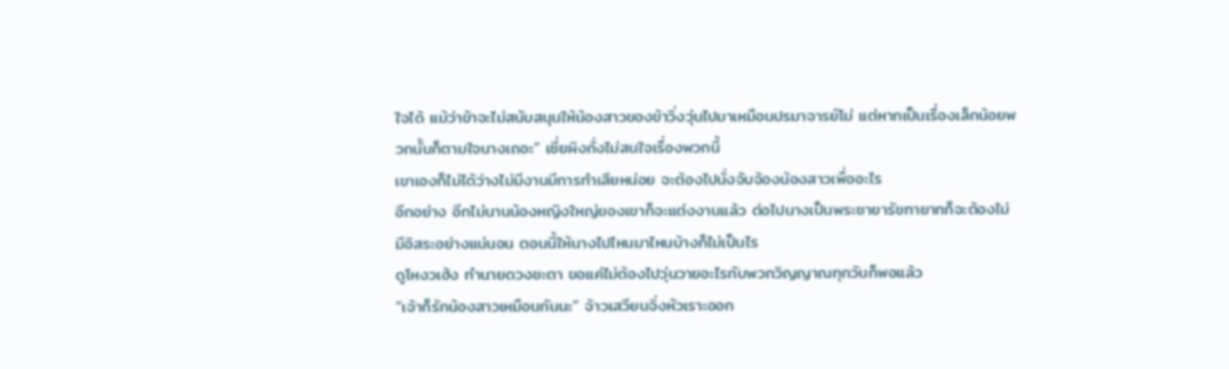ใจได้ แม้ว่าข้าจะไม่สนับสนุนให้น้องสาวของข้าวิ่งวุ่นไปมาเหมือนปรมาจารย์โม่ แต่หากเป็นเรื่องเล็กน้อยพวกนั้นก็ตามใจนางเถอะ” เซี่ยผิงกั่งไม่สนใจเรื่องพวกนี้
เขาเองก็ไม่ได้ว่างไม่มีงานมีการทำเสียหน่อย จะต้องไปนั่งจับจ้องน้องสาวเพื่ออะไร
อีกอย่าง อีกไม่นานน้องหญิงใหญ่ของเขาก็จะแต่งงานแล้ว ต่อไปนางเป็นพระชายารัชทายาทก็จะต้องไม่มีอิสระอย่างแน่นอน ตอนนี้ให้นางไปไหนมาไหนบ้างก็ไม่เป็นไร
ดูโหงวเฮ้ง ทำนายดวงชะตา ขอแค่ไม่ต้องไปวุ่นวายอะไรกับพวกวิญญาณทุกวันก็พอแล้ว
“เจ้าก็รักน้องสาวเหมือนกันนะ” จ้าวเสวียนจิ่งหัวเราะออก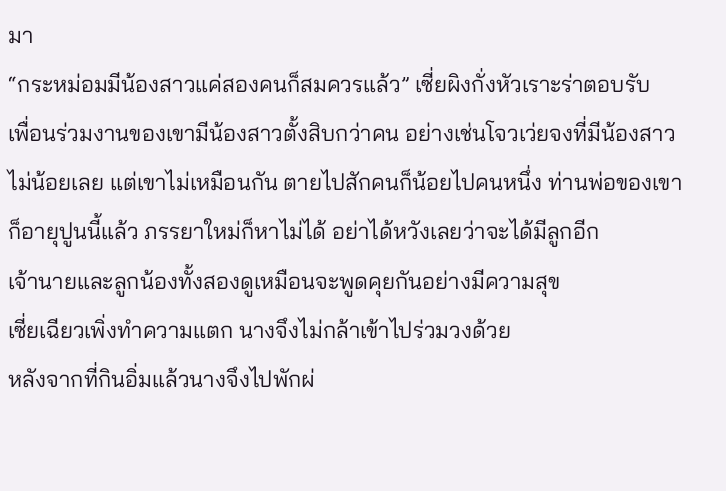มา
“กระหม่อมมีน้องสาวแค่สองคนก็สมควรแล้ว” เซี่ยผิงกั่งหัวเราะร่าตอบรับ
เพื่อนร่วมงานของเขามีน้องสาวตั้งสิบกว่าคน อย่างเช่นโจวเว่ยจงที่มีน้องสาวไม่น้อยเลย แต่เขาไม่เหมือนกัน ตายไปสักคนก็น้อยไปคนหนึ่ง ท่านพ่อของเขาก็อายุปูนนี้แล้ว ภรรยาใหม่ก็หาไม่ได้ อย่าได้หวังเลยว่าจะได้มีลูกอีก
เจ้านายและลูกน้องทั้งสองดูเหมือนจะพูดคุยกันอย่างมีความสุข
เซี่ยเฉียวเพิ่งทำความแตก นางจึงไม่กล้าเข้าไปร่วมวงด้วย
หลังจากที่กินอิ่มแล้วนางจึงไปพักผ่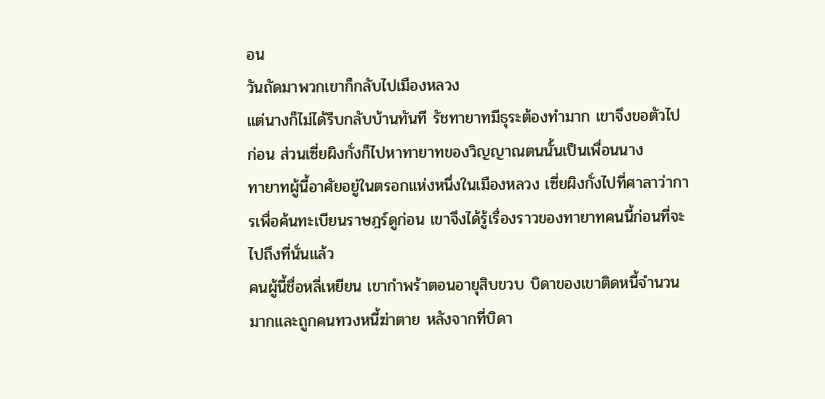อน
วันถัดมาพวกเขาก็กลับไปเมืองหลวง
แต่นางก็ไม่ได้รีบกลับบ้านทันที รัชทายาทมีธุระต้องทำมาก เขาจึงขอตัวไปก่อน ส่วนเซี่ยผิงกั่งก็ไปหาทายาทของวิญญาณตนนั้นเป็นเพื่อนนาง
ทายาทผู้นี้อาศัยอยู่ในตรอกแห่งหนึ่งในเมืองหลวง เซี่ยผิงกั่งไปที่ศาลาว่าการเพื่อค้นทะเบียนราษฎร์ดูก่อน เขาจึงได้รู้เรื่องราวของทายาทคนนี้ก่อนที่จะไปถึงที่นั่นแล้ว
คนผู้นี้ชื่อหลี่เหยียน เขากำพร้าตอนอายุสิบขวบ บิดาของเขาติดหนี้จำนวนมากและถูกคนทวงหนี้ฆ่าตาย หลังจากที่บิดา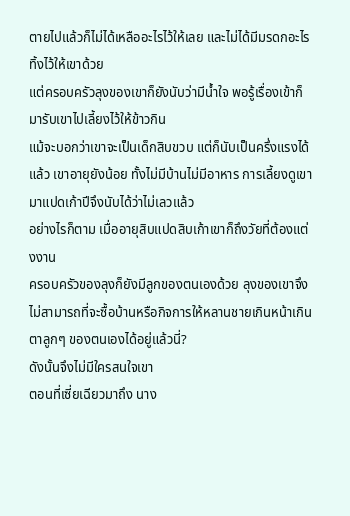ตายไปแล้วก็ไม่ได้เหลืออะไรไว้ให้เลย และไม่ได้มีมรดกอะไรทิ้งไว้ให้เขาด้วย
แต่ครอบครัวลุงของเขาก็ยังนับว่ามีน้ำใจ พอรู้เรื่องเข้าก็มารับเขาไปเลี้ยงไว้ให้ข้าวกิน
แม้จะบอกว่าเขาจะเป็นเด็กสิบขวบ แต่ก็นับเป็นครึ่งแรงได้แล้ว เขาอายุยังน้อย ทั้งไม่มีบ้านไม่มีอาหาร การเลี้ยงดูเขามาแปดเก้าปีจึงนับได้ว่าไม่เลวแล้ว
อย่างไรก็ตาม เมื่ออายุสิบแปดสิบเก้าเขาก็ถึงวัยที่ต้องแต่งงาน
ครอบครัวของลุงก็ยังมีลูกของตนเองด้วย ลุงของเขาจึงไม่สามารถที่จะซื้อบ้านหรือกิจการให้หลานชายเกินหน้าเกินตาลูกๆ ของตนเองได้อยู่แล้วนี่?
ดังนั้นจึงไม่มีใครสนใจเขา
ตอนที่เซี่ยเฉียวมาถึง นาง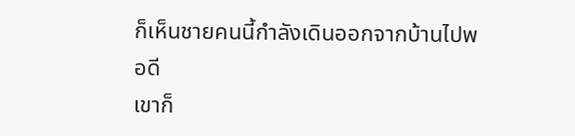ก็เห็นชายคนนี้กำลังเดินออกจากบ้านไปพอดี
เขาก็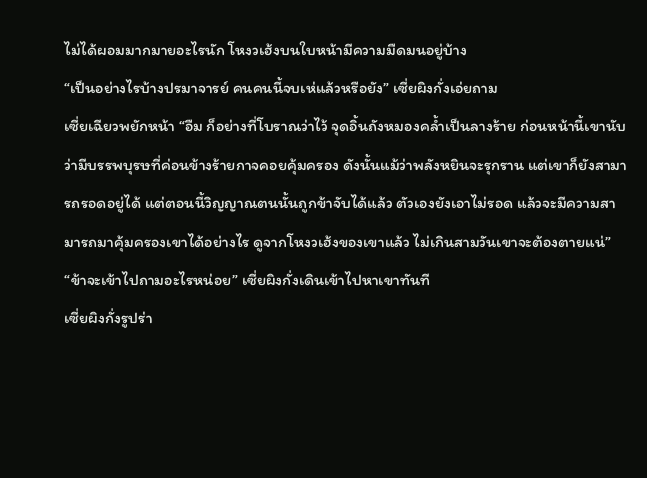ไม่ได้ผอมมากมายอะไรนัก โหงวเฮ้งบนใบหน้ามีความมืดมนอยู่บ้าง
“เป็นอย่างไรบ้างปรมาจารย์ คนคนนี้จบเห่แล้วหรือยัง” เซี่ยผิงกั่งเอ่ยถาม
เซี่ยเฉียวพยักหน้า “อืม ก็อย่างที่โบราณว่าไว้ จุดอิ้นถังหมองคล้ำเป็นลางร้าย ก่อนหน้านี้เขานับว่ามีบรรพบุรษที่ค่อนข้างร้ายกาจคอยคุ้มครอง ดังนั้นแม้ว่าพลังหยินจะรุกราน แต่เขาก็ยังสามารถรอดอยู่ได้ แต่ตอนนี้วิญญาณตนนั้นถูกข้าจับได้แล้ว ตัวเองยังเอาไม่รอด แล้วจะมีความสามารถมาคุ้มครองเขาได้อย่างไร ดูจากโหงวเฮ้งของเขาแล้ว ไม่เกินสามวันเขาจะต้องตายแน่”
“ข้าจะเข้าไปถามอะไรหน่อย” เซี่ยผิงกั่งเดินเข้าไปหาเขาทันที
เซี่ยผิงกั่งรูปร่า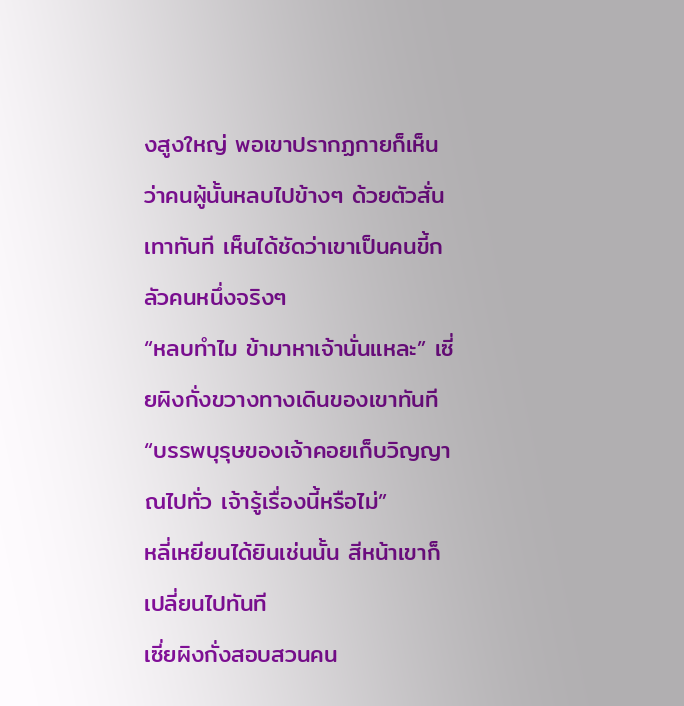งสูงใหญ่ พอเขาปรากฏกายก็เห็นว่าคนผู้นั้นหลบไปข้างๆ ด้วยตัวสั่นเทาทันที เห็นได้ชัดว่าเขาเป็นคนขี้กลัวคนหนึ่งจริงๆ
“หลบทำไม ข้ามาหาเจ้านั่นแหละ” เซี่ยผิงกั่งขวางทางเดินของเขาทันที “บรรพบุรุษของเจ้าคอยเก็บวิญญาณไปทั่ว เจ้ารู้เรื่องนี้หรือไม่”
หลี่เหยียนได้ยินเช่นนั้น สีหน้าเขาก็เปลี่ยนไปทันที
เซี่ยผิงกั่งสอบสวนคน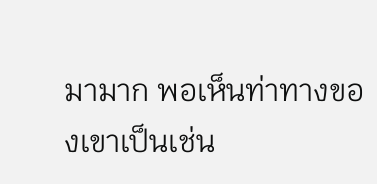มามาก พอเห็นท่าทางของเขาเป็นเช่น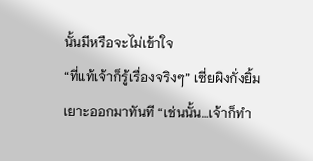นั้นมีหรือจะไม่เข้าใจ
“ที่แท้เจ้าก็รู้เรื่องจริงๆ” เซี่ยผิงกั่งยิ้มเยาะออกมาทันที “เช่นนั้น…เจ้าก็ทำ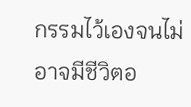กรรมไว้เองจนไม่อาจมีชีวิตอ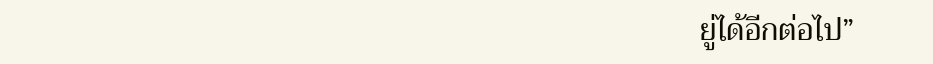ยู่ได้อีกต่อไป”